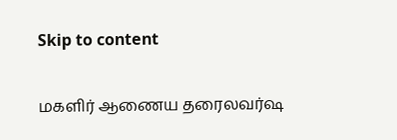Skip to content

மகளிர் ஆணைய தரைலவர்ஷ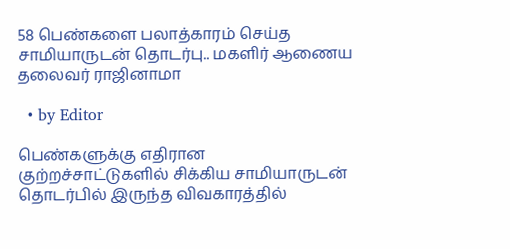58 பெண்களை பலாத்காரம் செய்த சாமியாருடன் தொடர்பு.. மகளிர் ஆணைய தலைவர் ராஜினாமா

  • by Editor

பெண்களுக்கு எதிரான குற்றச்சாட்டுகளில் சிக்கிய சாமியாருடன் தொடர்பில் இருந்த விவகாரத்தில்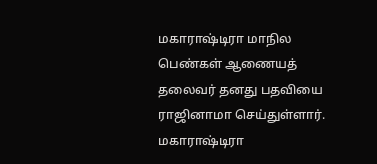மகாராஷ்டிரா மாநில பெண்கள் ஆணையத் தலைவர் தனது பதவியை ராஜினாமா செய்துள்ளார். மகாராஷ்டிரா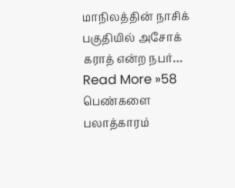மாநிலத்தின் நாசிக் பகுதியில் அசோக் கராத் என்ற நபர்… Read More »58 பெண்களை பலாத்காரம்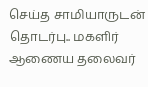செய்த சாமியாருடன் தொடர்பு.. மகளிர் ஆணைய தலைவர்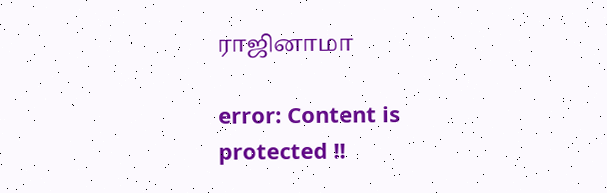ராஜினாமா

error: Content is protected !!